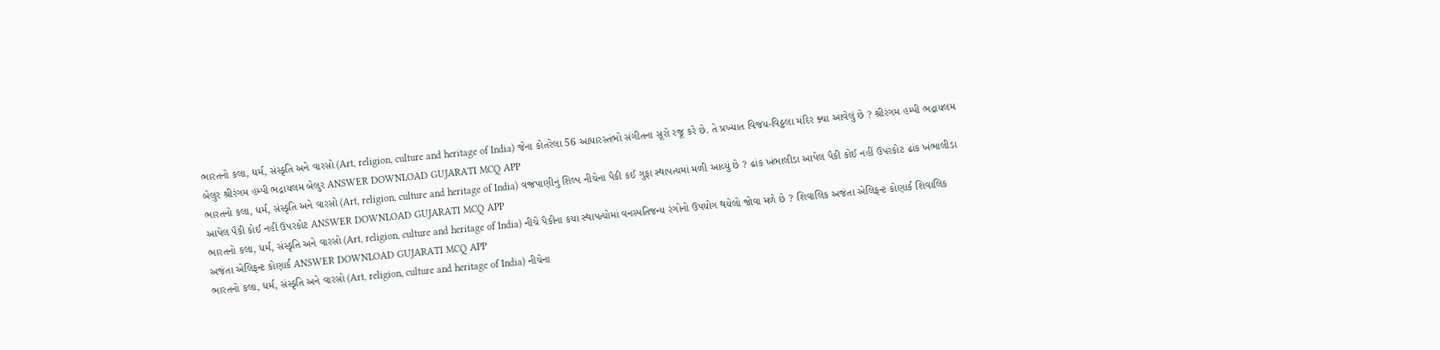ભારતનો કલા, ધર્મ, સંસ્કૃતિ અને વારસો (Art, religion, culture and heritage of India) જેના કોતરેલા 56 આધારસ્તંભો સંગીતના સૂરો રજૂ કરે છે. તે પ્રખ્યાત વિજય-વિઠ્ઠલા મંદિર ક્યા આવેલું છે ? શ્રીરંગમ હમ્પી ભદ્રાયલમ બેલુર શ્રીરંગમ હમ્પી ભદ્રાયલમ બેલુર ANSWER DOWNLOAD GUJARATI MCQ APP
ભારતનો કલા, ધર્મ, સંસ્કૃતિ અને વારસો (Art, religion, culture and heritage of India) વજ્રપાણીનું શિલ્પ નીચેના પૈકી કઈ ગુફા સ્થાપત્યમાં મળી આવ્યું છે ? ઢાંક ખંભાલીડા આપેલ પૈકી કોઈ નહીં ઉપરકોટ ઢાંક ખંભાલીડા આપેલ પૈકી કોઈ નહીં ઉપરકોટ ANSWER DOWNLOAD GUJARATI MCQ APP
ભારતનો કલા, ધર્મ, સંસ્કૃતિ અને વારસો (Art, religion, culture and heritage of India) નીચે પૈકીના કયા સ્થાપત્યોમાં વનસ્પતિજન્ય રંગોનો ઉપયોગ થયેલો જોવા મળે છે ? શિવાલિક અજંતા એલિફન્ટ કોણાર્ક શિવાલિક અજંતા એલિફન્ટ કોણાર્ક ANSWER DOWNLOAD GUJARATI MCQ APP
ભારતનો કલા, ધર્મ, સંસ્કૃતિ અને વારસો (Art, religion, culture and heritage of India) નીચેના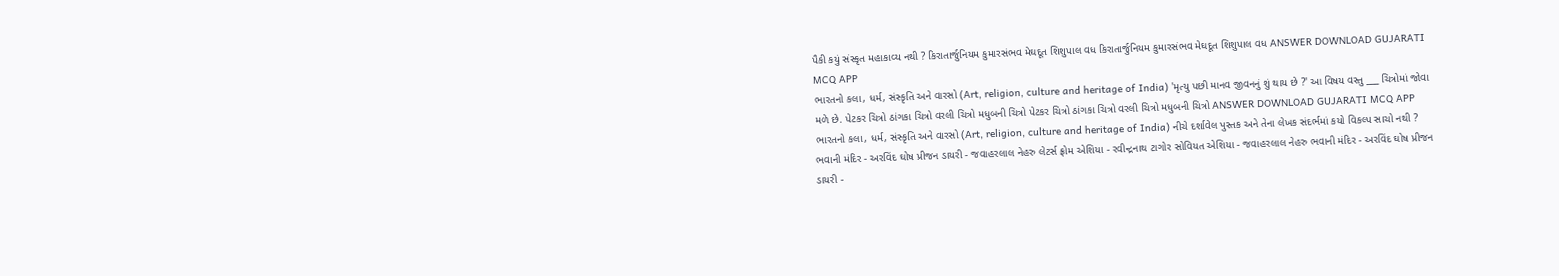પૈકી કયું સંસ્કૃત મહાકાવ્ય નથી ? કિરાતાર્જુનિયમ કુમારસંભવ મેઘદૂત શિશુપાલ વધ કિરાતાર્જુનિયમ કુમારસંભવ મેઘદૂત શિશુપાલ વધ ANSWER DOWNLOAD GUJARATI MCQ APP
ભારતનો કલા, ધર્મ, સંસ્કૃતિ અને વારસો (Art, religion, culture and heritage of India) 'મૃત્યુ પછી માનવ જીવનનું શું થાય છે ?' આ વિષય વસ્તુ ___ ચિત્રોમાં જોવા મળે છે. પેટકર ચિત્રો ઠાંગકા ચિત્રો વરલી ચિત્રો મધુબની ચિત્રો પેટકર ચિત્રો ઠાંગકા ચિત્રો વરલી ચિત્રો મધુબની ચિત્રો ANSWER DOWNLOAD GUJARATI MCQ APP
ભારતનો કલા, ધર્મ, સંસ્કૃતિ અને વારસો (Art, religion, culture and heritage of India) નીચે દર્શાવેલ પુસ્તક અને તેના લેખક સંદર્ભમાં કયો વિકલ્પ સાચો નથી ? ભવાની મંદિર - અરવિંદ ઘોષ પ્રીજન ડાયરી - જવાહરલાલ નેહરુ લેટર્સ ફ્રોમ એશિયા - રવીન્દ્રનાથ ટાગોર સોવિયત એશિયા - જવાહરલાલ નેહરુ ભવાની મંદિર - અરવિંદ ઘોષ પ્રીજન ડાયરી -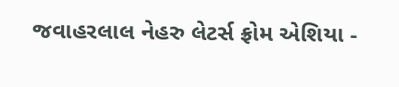જવાહરલાલ નેહરુ લેટર્સ ફ્રોમ એશિયા -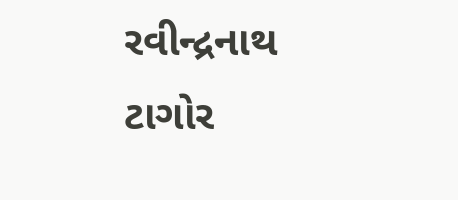રવીન્દ્રનાથ ટાગોર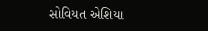સોવિયત એશિયા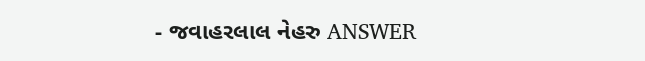- જવાહરલાલ નેહરુ ANSWER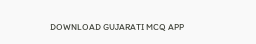DOWNLOAD GUJARATI MCQ APP